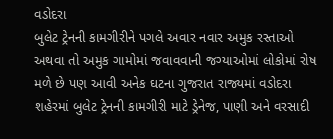વડોદરા
બુલેટ ટ્રેનની કામગીરીને પગલે અવાર નવાર અમુક રસ્તાઓ અથવા તો અમુક ગામોમાં જવાવવાની જગ્યાઓમાં લોકોમાં રોષ મળે છે પણ આવી અનેક ઘટના ગુજરાત રાજ્યમાં વડોદરા શહેરમાં બુલેટ ટ્રેનની કામગીરી માટે ડ્રેનેજ, પાણી અને વરસાદી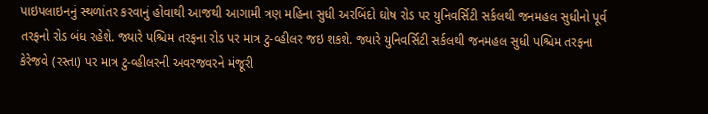પાઇપલાઇનનું સ્થળાંતર કરવાનું હોવાથી આજથી આગામી ત્રણ મહિના સુધી અરબિંદો ઘોષ રોડ પર યુનિવર્સિટી સર્કલથી જનમહલ સુધીનો પૂર્વ તરફનો રોડ બંધ રહેશે. જ્યારે પશ્ચિમ તરફના રોડ પર માત્ર ટુ-વ્હીલર જઇ શકશે. જ્યારે યુનિવર્સિટી સર્કલથી જનમહલ સુધી પશ્ચિમ તરફના કેરેજવે (રસ્તા) પર માત્ર ટુ-વ્હીલરની અવરજવરને મંજૂરી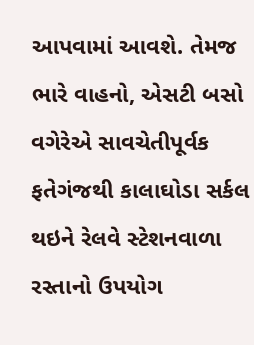આપવામાં આવશે. તેમજ ભારે વાહનો, એસટી બસો વગેરેએ સાવચેતીપૂર્વક ફતેગંજથી કાલાઘોડા સર્કલ થઇને રેલવે સ્ટેશનવાળા રસ્તાનો ઉપયોગ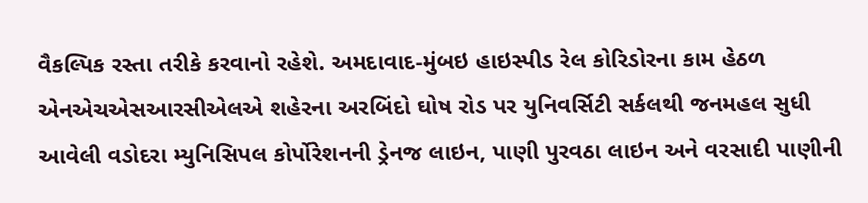વૈકલ્પિક રસ્તા તરીકે કરવાનો રહેશે. અમદાવાદ-મુંબઇ હાઇસ્પીડ રેલ કોરિડોરના કામ હેઠળ એનએચએસઆરસીએલએ શહેરના અરબિંદો ઘોષ રોડ પર યુનિવર્સિટી સર્કલથી જનમહલ સુધી આવેલી વડોદરા મ્યુનિસિપલ કોર્પોરેશનની ડ્રેનજ લાઇન, પાણી પુરવઠા લાઇન અને વરસાદી પાણીની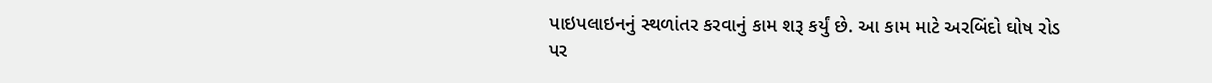પાઇપલાઇનનું સ્થળાંતર કરવાનું કામ શરૂ કર્યું છે. આ કામ માટે અરબિંદો ઘોષ રોડ પર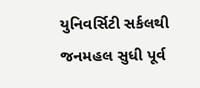યુનિવર્સિટી સર્કલથી જનમહલ સુધી પૂર્વ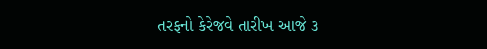તરફનો કેરેજવે તારીખ આજે ૩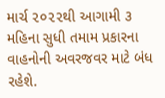માર્ચ ૨૦૨૨થી આગામી ૩ મહિના સુધી તમામ પ્રકારના વાહનોની અવરજવર માટે બંધ રહેશે.